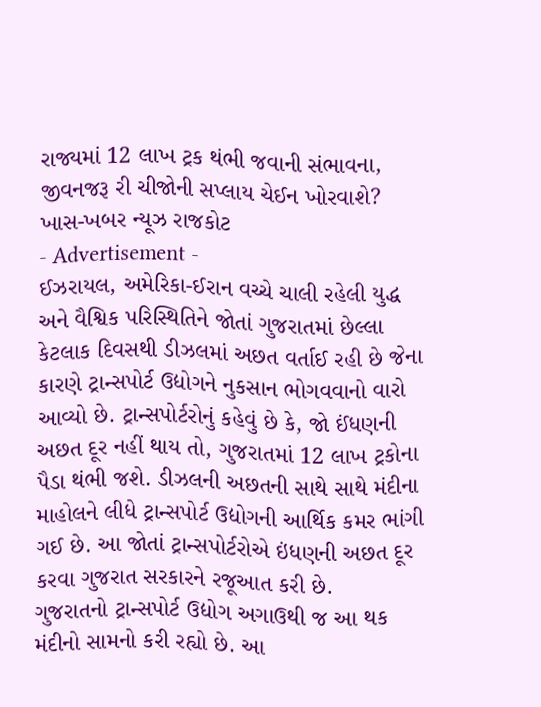રાજ્યમાં 12 લાખ ટ્રક થંભી જવાની સંભાવના, જીવનજરૂ રી ચીજોની સપ્લાય ચેઈન ખોરવાશે?
ખાસ-ખબર ન્યૂઝ રાજકોટ
- Advertisement -
ઈઝરાયલ, અમેરિકા-ઈરાન વચ્ચે ચાલી રહેલી યુદ્ધ અને વૈશ્વિક પરિસ્થિતિને જોતાં ગુજરાતમાં છેલ્લા કેટલાક દિવસથી ડીઝલમાં અછત વર્તાઈ રહી છે જેના કારણે ટ્રાન્સપોર્ટ ઉદ્યોગને નુકસાન ભોગવવાનો વારો આવ્યો છે. ટ્રાન્સપોર્ટરોનું કહેવું છે કે, જો ઈંધણની અછત દૂર નહીં થાય તો, ગુજરાતમાં 12 લાખ ટ્રકોના પૈડા થંભી જશે. ડીઝલની અછતની સાથે સાથે મંદીના માહોલને લીધે ટ્રાન્સપોર્ટ ઉદ્યોગની આર્થિક કમર ભાંગી ગઈ છે. આ જોતાં ટ્રાન્સપોર્ટરોએ ઇંધણની અછત દૂર કરવા ગુજરાત સરકારને રજૂઆત કરી છે.
ગુજરાતનો ટ્રાન્સપોર્ટ ઉદ્યોગ અગાઉથી જ આ થક મંદીનો સામનો કરી રહ્યો છે. આ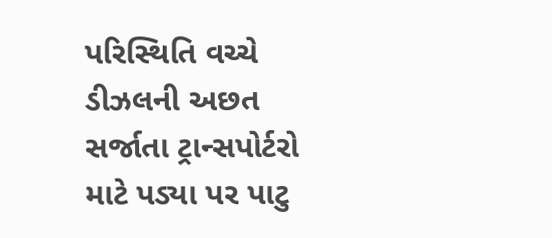પરિસ્થિતિ વચ્ચે ડીઝલની અછત સર્જાતા ટ્રાન્સપોર્ટરો માટે પડ્યા પર પાટુ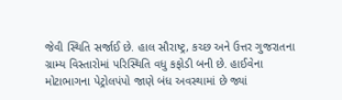જેવી સ્થિતિ સર્જાઈ છે. હાલ સૌરાષ્ટ્ર, કચ્છ અને ઉત્તર ગુજરાતના ગ્રામ્ય વિસ્તારોમાં પરિસ્થિતિ વધુ કફોડી બની છે. હાઈવેના મોટાભાગના પેટ્રોલપંપો જાણે બંધ અવસ્થામાં છે જ્યાં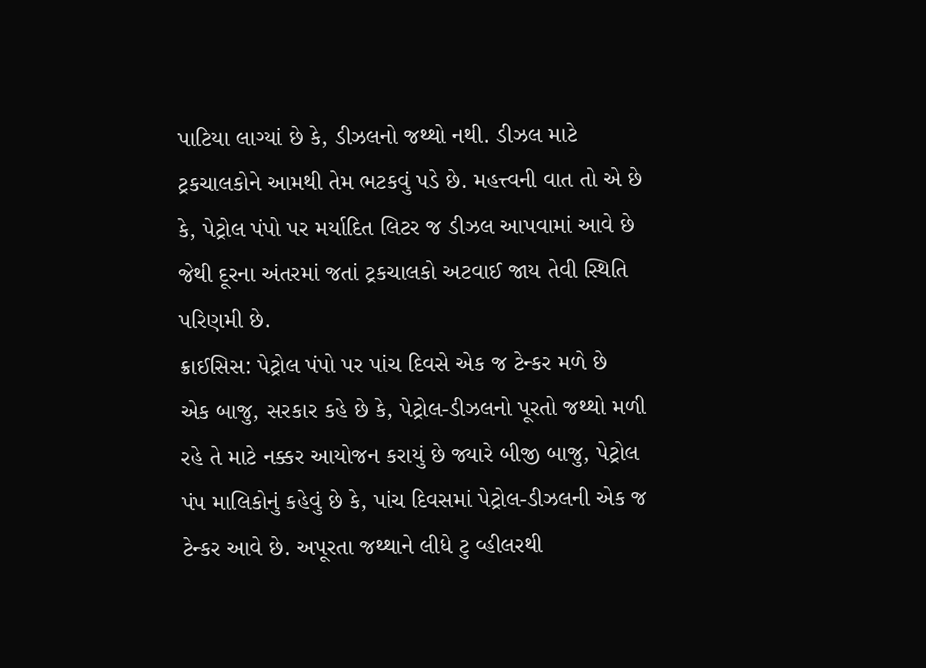પાટિયા લાગ્યાં છે કે, ડીઝલનો જથ્થો નથી. ડીઝલ માટે ટ્રકચાલકોને આમથી તેમ ભટકવું પડે છે. મહત્ત્વની વાત તો એ છે કે, પેટ્રોલ પંપો પર મર્યાદિત લિટર જ ડીઝલ આપવામાં આવે છે જેથી દૂરના અંતરમાં જતાં ટ્રકચાલકો અટવાઈ જાય તેવી સ્થિતિ પરિણમી છે.
ક્રાઈસિસ: પેટ્રોલ પંપો પર પાંચ દિવસે એક જ ટેન્કર મળે છે
એક બાજુ, સરકાર કહે છે કે, પેટ્રોલ-ડીઝલનો પૂરતો જથ્થો મળી રહે તે માટે નક્કર આયોજન કરાયું છે જ્યારે બીજી બાજુ, પેટ્રોલ પંપ માલિકોનું કહેવું છે કે, પાંચ દિવસમાં પેટ્રોલ-ડીઝલની એક જ ટેન્કર આવે છે. અપૂરતા જથ્થાને લીધે ટુ વ્હીલરથી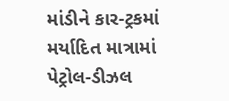માંડીને કાર-ટ્રકમાં મર્યાદિત માત્રામાં પેટ્રોલ-ડીઝલ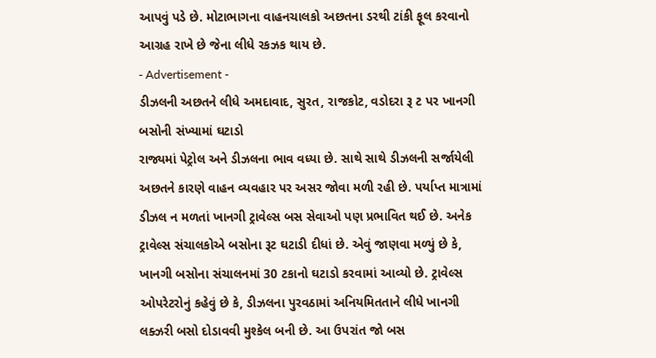આપવું પડે છે. મોટાભાગના વાહનચાલકો અછતના ડરથી ટાંકી ફૂલ કરવાનો આગ્રહ રાખે છે જેના લીધે રકઝક થાય છે.
- Advertisement -
ડીઝલની અછતને લીધે અમદાવાદ, સુરત, રાજકોટ, વડોદરા રૂ ટ પર ખાનગી બસોની સંખ્યામાં ઘટાડો
રાજ્યમાં પેટ્રોલ અને ડીઝલના ભાવ વધ્યા છે. સાથે સાથે ડીઝલની સર્જાયેલી અછતને કારણે વાહન વ્યવહાર પર અસર જોવા મળી રહી છે. પર્યાપ્ત માત્રામાં ડીઝલ ન મળતાં ખાનગી ટ્રાવેલ્સ બસ સેવાઓ પણ પ્રભાવિત થઈ છે. અનેક ટ્રાવેલ્સ સંચાલકોએ બસોના રૂટ ઘટાડી દીધાં છે. એવું જાણવા મળ્યું છે કે, ખાનગી બસોના સંચાલનમાં 30 ટકાનો ઘટાડો કરવામાં આવ્યો છે. ટ્રાવેલ્સ ઓપરેટરોનું કહેવું છે કે, ડીઝલના પુરવઠામાં અનિયમિતતાને લીધે ખાનગી લક્ઝરી બસો દોડાવવી મુશ્કેલ બની છે. આ ઉપરાંત જો બસ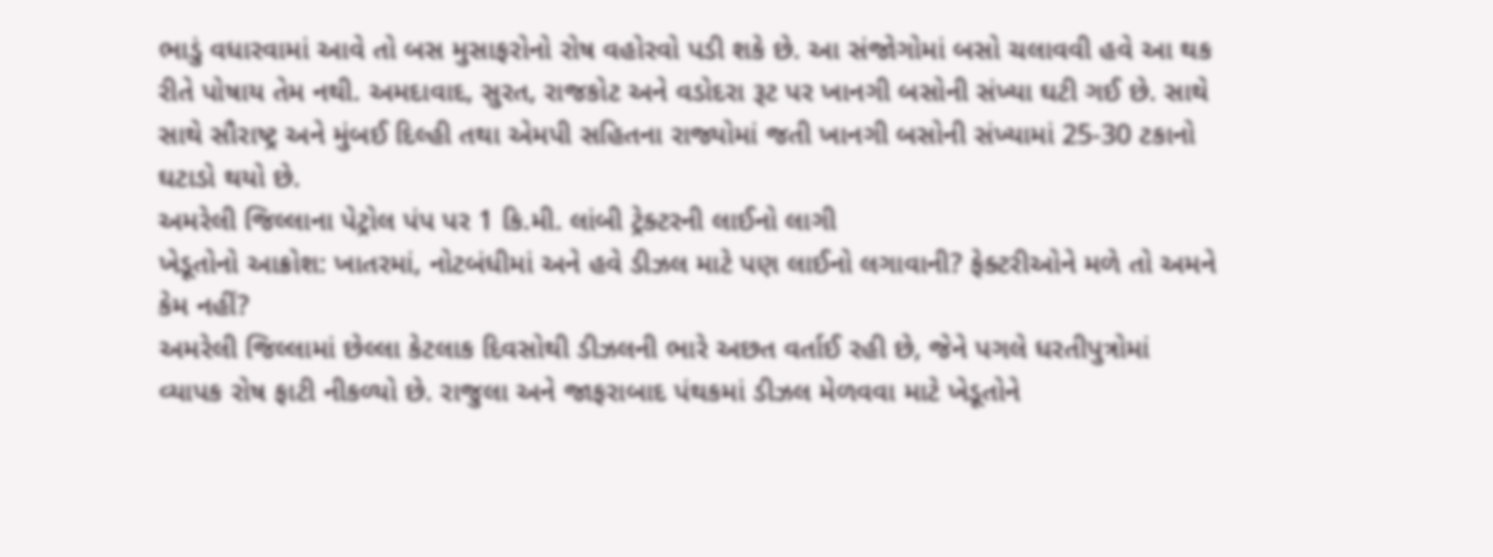ભાડું વધારવામાં આવે તો બસ મુસાફરોનો રોષ વહોરવો પડી શકે છે. આ સંજોગોમાં બસો ચલાવવી હવે આ થક રીતે પોષાય તેમ નથી. અમદાવાદ, સુરત, રાજકોટ અને વડોદરા રૂટ પર ખાનગી બસોની સંખ્યા ઘટી ગઈ છે. સાથે સાથે સૌરાષ્ટ્ર અને મુંબઈ દિલ્હી તથા એમપી સહિતના રાજ્યોમાં જતી ખાનગી બસોની સંખ્યામાં 25-30 ટકાનો ઘટાડો થયો છે.
અમરેલી જિલ્લાના પેટ્રોલ પંપ પર 1 કિ.મી. લાંબી ટ્રેક્ટરની લાઈનો લાગી
ખેડૂતોનો આક્રોશ: ખાતરમાં, નોટબંધીમાં અને હવે ડીઝલ માટે પણ લાઈનો લગાવાની? ફેક્ટરીઓને મળે તો અમને કેમ નહીં?
અમરેલી જિલ્લામાં છેલ્લા કેટલાક દિવસોથી ડીઝલની ભારે અછત વર્તાઈ રહી છે, જેને પગલે ધરતીપુત્રોમાં વ્યાપક રોષ ફાટી નીકળ્યો છે. રાજુલા અને જાફરાબાદ પંથકમાં ડીઝલ મેળવવા માટે ખેડૂતોને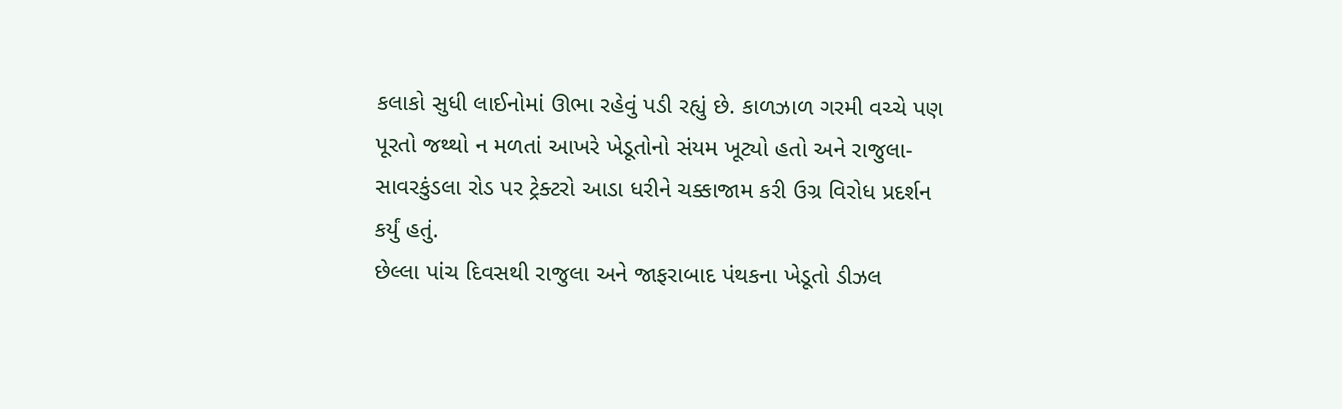કલાકો સુધી લાઈનોમાં ઊભા રહેવું પડી રહ્યું છે. કાળઝાળ ગરમી વચ્ચે પણ પૂરતો જથ્થો ન મળતાં આખરે ખેડૂતોનો સંયમ ખૂટ્યો હતો અને રાજુલા-સાવરકુંડલા રોડ પર ટ્રેક્ટરો આડા ધરીને ચક્કાજામ કરી ઉગ્ર વિરોધ પ્રદર્શન કર્યું હતું.
છેલ્લા પાંચ દિવસથી રાજુલા અને જાફરાબાદ પંથકના ખેડૂતો ડીઝલ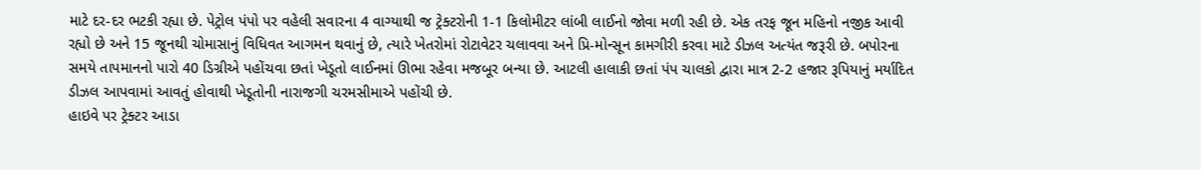માટે દર-દર ભટકી રહ્યા છે. પેટ્રોલ પંપો પર વહેલી સવારના 4 વાગ્યાથી જ ટ્રેક્ટરોની 1-1 કિલોમીટર લાંબી લાઈનો જોવા મળી રહી છે. એક તરફ જૂન મહિનો નજીક આવી રહ્યો છે અને 15 જૂનથી ચોમાસાનું વિધિવત આગમન થવાનું છે, ત્યારે ખેતરોમાં રોટાવેટર ચલાવવા અને પ્રિ-મોન્સૂન કામગીરી કરવા માટે ડીઝલ અત્યંત જરૂરી છે. બપોરના સમયે તાપમાનનો પારો 40 ડિગ્રીએ પહોંચવા છતાં ખેડૂતો લાઈનમાં ઊભા રહેવા મજબૂર બન્યા છે. આટલી હાલાકી છતાં પંપ ચાલકો દ્વારા માત્ર 2-2 હજાર રૂપિયાનું મર્યાદિત ડીઝલ આપવામાં આવતું હોવાથી ખેડૂતોની નારાજગી ચરમસીમાએ પહોંચી છે.
હાઇવે પર ટ્રેક્ટર આડા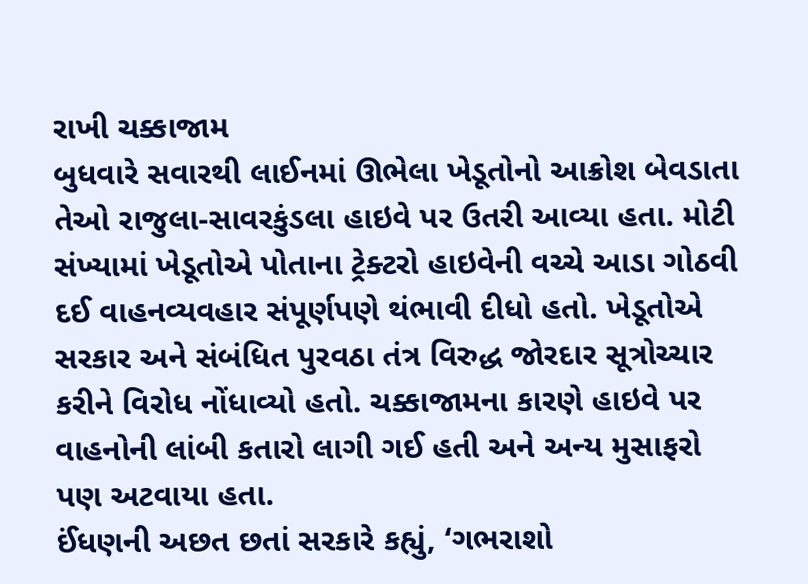રાખી ચક્કાજામ
બુધવારે સવારથી લાઈનમાં ઊભેલા ખેડૂતોનો આક્રોશ બેવડાતા તેઓ રાજુલા-સાવરકુંડલા હાઇવે પર ઉતરી આવ્યા હતા. મોટી સંખ્યામાં ખેડૂતોએ પોતાના ટ્રેક્ટરો હાઇવેની વચ્ચે આડા ગોઠવી દઈ વાહનવ્યવહાર સંપૂર્ણપણે થંભાવી દીધો હતો. ખેડૂતોએ સરકાર અને સંબંધિત પુરવઠા તંત્ર વિરુદ્ધ જોરદાર સૂત્રોચ્ચાર કરીને વિરોધ નોંધાવ્યો હતો. ચક્કાજામના કારણે હાઇવે પર વાહનોની લાંબી કતારો લાગી ગઈ હતી અને અન્ય મુસાફરો પણ અટવાયા હતા.
ઈંધણની અછત છતાં સરકારે કહ્યું, ‘ગભરાશો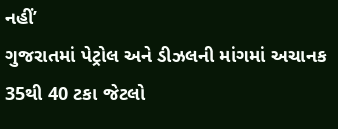નહીં’
ગુજરાતમાં પેટ્રોલ અને ડીઝલની માંગમાં અચાનક 35થી 40 ટકા જેટલો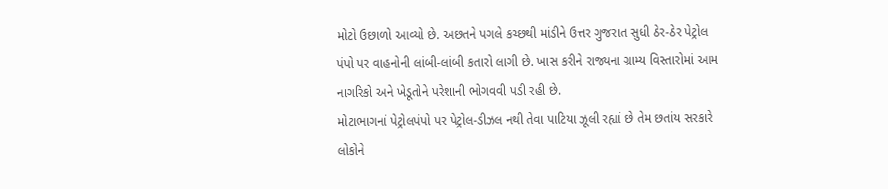મોટો ઉછાળો આવ્યો છે. અછતને પગલે કચ્છથી માંડીને ઉત્તર ગુજરાત સુધી ઠેર-ઠેર પેટ્રોલ પંપો પર વાહનોની લાંબી-લાંબી કતારો લાગી છે. ખાસ કરીને રાજ્યના ગ્રામ્ય વિસ્તારોમાં આમ નાગરિકો અને ખેડૂતોને પરેશાની ભોગવવી પડી રહી છે.
મોટાભાગનાં પેટ્રોલપંપો પર પેટ્રોલ-ડીઝલ નથી તેવા પાટિયા ઝૂલી રહ્યાં છે તેમ છતાંય સરકારે લોકોને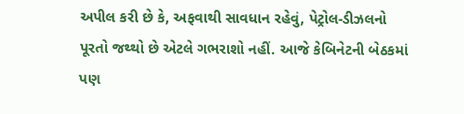અપીલ કરી છે કે, અફવાથી સાવધાન રહેવું, પેટ્રોલ-ડીઝલનો પૂરતો જથ્થો છે એટલે ગભરાશો નહીં. આજે કેબિનેટની બેઠકમાં પણ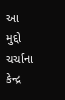આ મુદ્દો ચર્ચાના કેન્દ્ર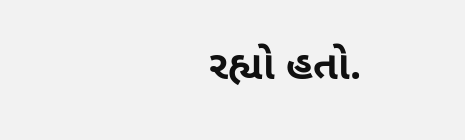રહ્યો હતો.